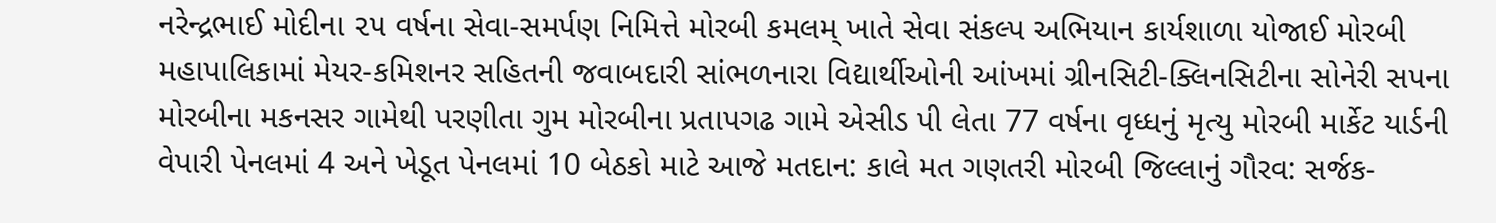નરેન્દ્રભાઈ મોદીના ૨૫ વર્ષના સેવા-સમર્પણ નિમિત્તે મોરબી કમલમ્ ખાતે સેવા સંકલ્પ અભિયાન કાર્યશાળા યોજાઈ મોરબી મહાપાલિકામાં મેયર-કમિશનર સહિતની જવાબદારી સાંભળનારા વિદ્યાર્થીઓની આંખમાં ગ્રીનસિટી-ક્લિનસિટીના સોનેરી સપના મોરબીના મકનસર ગામેથી પરણીતા ગુમ મોરબીના પ્રતાપગઢ ગામે એસીડ પી લેતા 77 વર્ષના વૃધ્ધનું મૃત્યુ મોરબી માર્કેટ યાર્ડની વેપારી પેનલમાં 4 અને ખેડૂત પેનલમાં 10 બેઠકો માટે આજે મતદાન: કાલે મત ગણતરી મોરબી જિલ્લાનું ગૌરવ: સર્જક-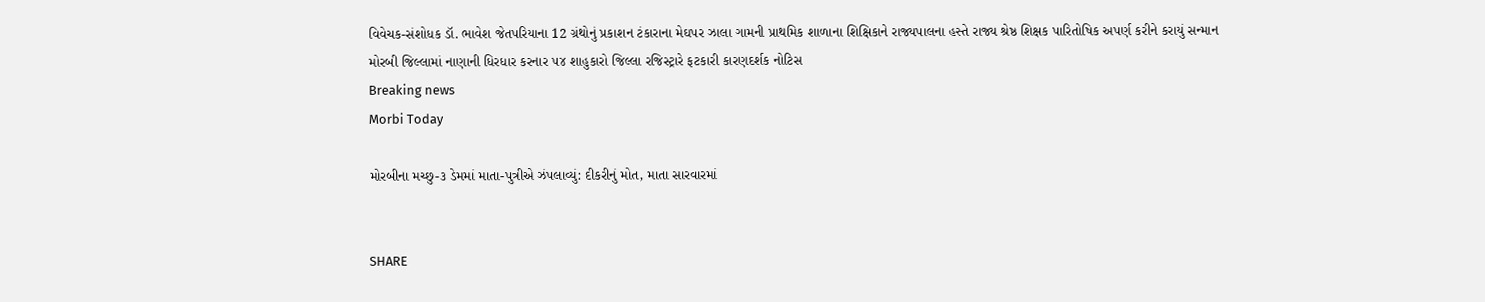વિવેચક-સંશોધક ડૉ. ભાવેશ જેતપરિયાના 12 ગ્રંથોનું પ્રકાશન ટંકારાના મેઘપર ઝાલા ગામની પ્રાથમિક શાળાના શિક્ષિકાને રાજ્યપાલના હસ્તે રાજ્ય શ્રેષ્ઠ શિક્ષક પારિતોષિક અપર્ણ કરીને કરાયું સન્માન મોરબી જિલ્લામાં નાણાની ધિરધાર કરનાર ૫૪ શાહુકારો જિલ્લા રજિસ્ટ્રારે ફટકારી કારણદર્શક નોટિસ
Breaking news
Morbi Today

મોરબીના મચ્છુ-૩ ડેમમાં માતા-પુત્રીએ ઝંપલાવ્યું: દીકરીનું મોત, માતા સારવારમાં


SHARE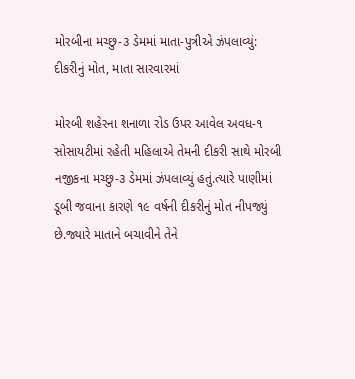મોરબીના મચ્છુ-૩ ડેમમાં માતા-પુત્રીએ ઝંપલાવ્યું: દીકરીનું મોત, માતા સારવારમાં

મોરબી શહેરના શનાળા રોડ ઉપર આવેલ અવધ-૧ સોસાયટીમાં રહેતી મહિલાએ તેમની દીકરી સાથે મોરબી નજીકના મચ્છુ-૩ ડેમમાં ઝંપલાવ્યું હતું.ત્યારે પાણીમાં ડૂબી જવાના કારણે ૧૯ વર્ષની દીકરીનું મોત નીપજ્યું છે.જ્યારે માતાને બચાવીને તેને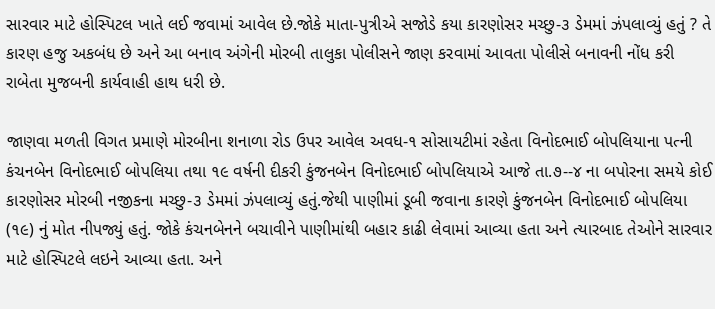સારવાર માટે હોસ્પિટલ ખાતે લઈ જવામાં આવેલ છે.જોકે માતા-પુત્રીએ સજોડે કયા કારણોસર મચ્છુ-૩ ડેમમાં ઝંપલાવ્યું હતું ? તે કારણ હજુ અકબંધ છે અને આ બનાવ અંગેની મોરબી તાલુકા પોલીસને જાણ કરવામાં આવતા પોલીસે બનાવની નોંધ કરી રાબેતા મુજબની કાર્યવાહી હાથ ધરી છે.

જાણવા મળતી વિગત પ્રમાણે મોરબીના શનાળા રોડ ઉપર આવેલ અવધ-૧ સોસાયટીમાં રહેતા વિનોદભાઈ બોપલિયાના પત્ની કંચનબેન વિનોદભાઈ બોપલિયા તથા ૧૯ વર્ષની દીકરી કુંજનબેન વિનોદભાઈ બોપલિયાએ આજે તા.૭--૪ ના બપોરના સમયે કોઈ કારણોસર મોરબી નજીકના મચ્છુ-૩ ડેમમાં ઝંપલાવ્યું હતું.જેથી પાણીમાં ડૂબી જવાના કારણે કુંજનબેન વિનોદભાઈ બોપલિયા (૧૯) નું મોત નીપજ્યું હતું. જોકે કંચનબેનને બચાવીને પાણીમાંથી બહાર કાઢી લેવામાં આવ્યા હતા અને ત્યારબાદ તેઓને સારવાર માટે હોસ્પિટલે લઇને આવ્યા હતા. અને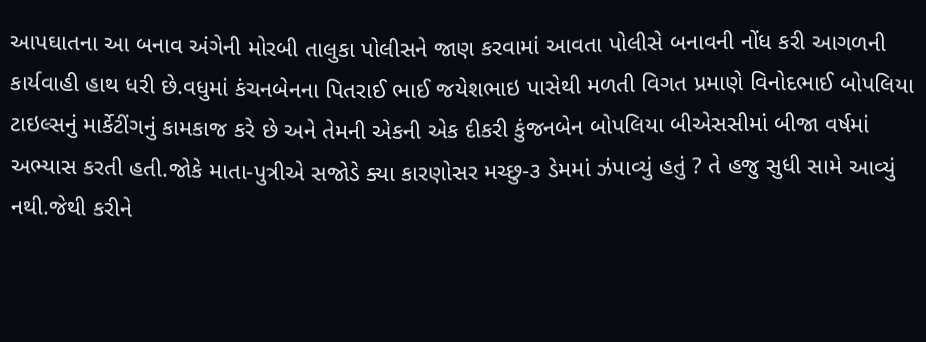આપઘાતના આ બનાવ અંગેની મોરબી તાલુકા પોલીસને જાણ કરવામાં આવતા પોલીસે બનાવની નોંધ કરી આગળની કાર્યવાહી હાથ ધરી છે.વધુમાં કંચનબેનના પિતરાઈ ભાઈ જયેશભાઇ પાસેથી મળતી વિગત પ્રમાણે વિનોદભાઈ બોપલિયા ટાઇલ્સનું માર્કેટીંગનું કામકાજ કરે છે અને તેમની એકની એક દીકરી કુંજનબેન બોપલિયા બીએસસીમાં બીજા વર્ષમાં અભ્યાસ કરતી હતી.જોકે માતા-પુત્રીએ સજોડે ક્યા કારણોસર મચ્છુ-૩ ડેમમાં ઝંપાવ્યું હતું ? તે હજુ સુધી સામે આવ્યું નથી.જેથી કરીને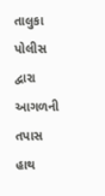તાલુકા પોલીસ દ્વારા આગળની તપાસ હાથ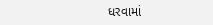ધરવામાં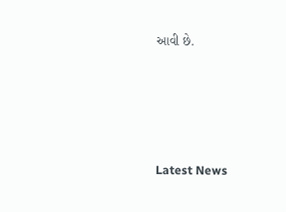આવી છે.




Latest News